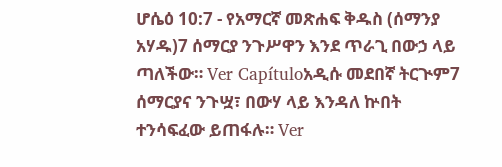ሆሴዕ 10:7 - የአማርኛ መጽሐፍ ቅዱስ (ሰማንያ አሃዱ)7 ሰማርያ ንጉሥዋን እንደ ጥራጊ በውኃ ላይ ጣለችው። Ver Capítuloአዲሱ መደበኛ ትርጒም7 ሰማርያና ንጉሧ፣ በውሃ ላይ እንዳለ ኵበት ተንሳፍፈው ይጠፋሉ። Ver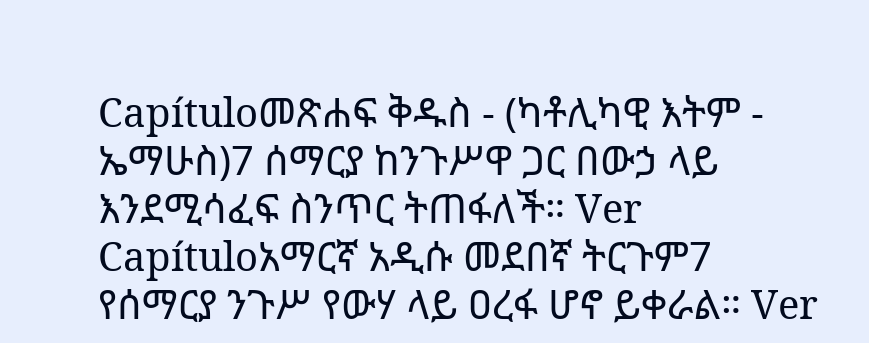Capítuloመጽሐፍ ቅዱስ - (ካቶሊካዊ እትም - ኤማሁስ)7 ሰማርያ ከንጉሥዋ ጋር በውኃ ላይ እንደሚሳፈፍ ስንጥር ትጠፋለች። Ver Capítuloአማርኛ አዲሱ መደበኛ ትርጉም7 የሰማርያ ንጉሥ የውሃ ላይ ዐረፋ ሆኖ ይቀራል። Ver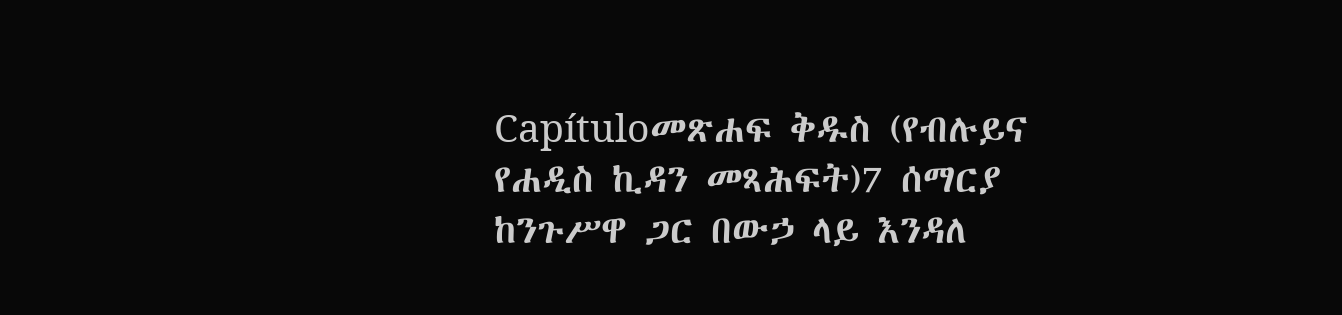Capítuloመጽሐፍ ቅዱስ (የብሉይና የሐዲስ ኪዳን መጻሕፍት)7 ሰማርያ ከንጉሥዋ ጋር በውኃ ላይ እንዳለ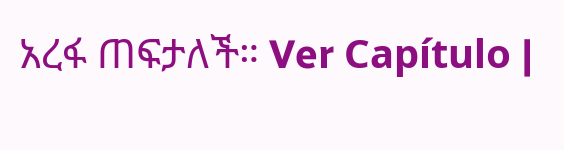አረፋ ጠፍታለች። Ver Capítulo |